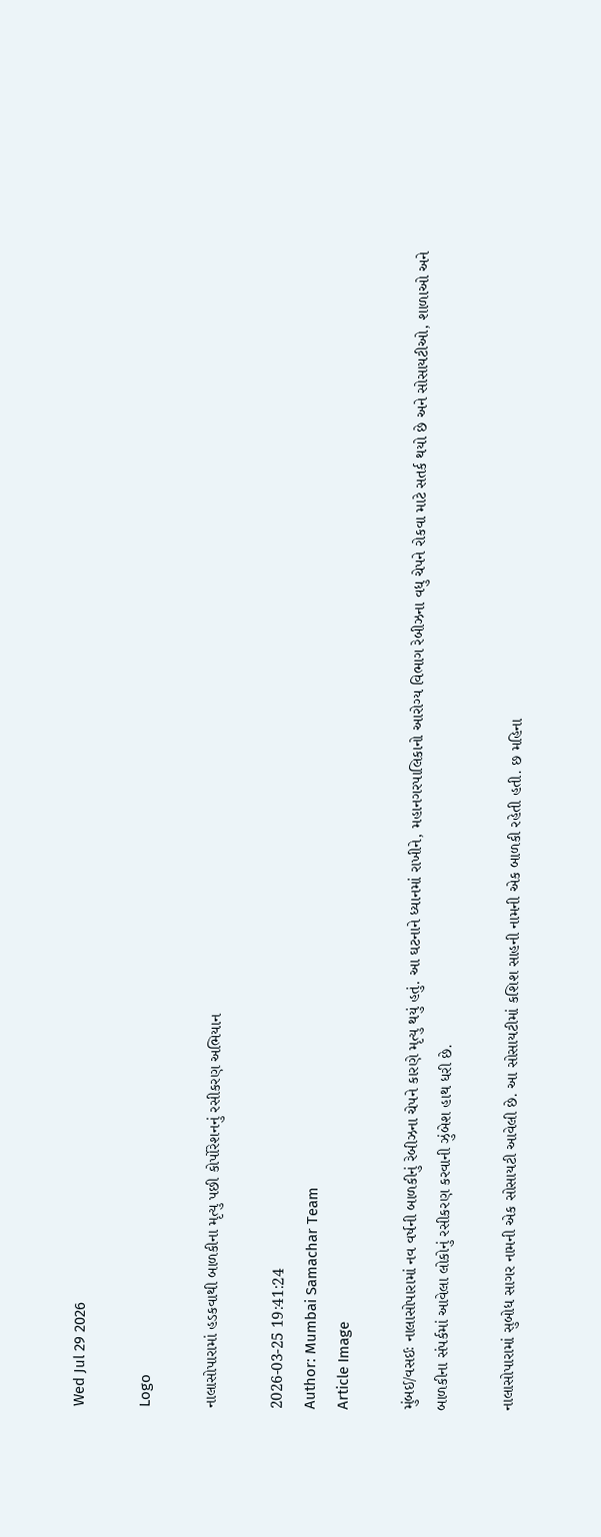Wed Jul 29 2026

Logo

નાલાસોપારામાં હડકવાથી બાળકીના મૃત્યુ પછી કોર્પોરેશનનું રસીકરણ અભિયાન

2026-03-25 19:41:24
Author: Mumbai Samachar Team
Article Image

મુંબઈ/વસઈઃ નાલાસોપારામાં નવ વર્ષની બાળકીનું રેબીઝના ચેપને કારણે મૃત્યુ થયું હતું. આ ઘટનાને ધ્યાનમાં રાખીને, મહાનગરપાલિકાનો આરોગ્ય વિભાગ રેબીઝના વધુ ચેપને રોકવા માટે સતર્ક થયો છે અને સોસાયટીઓ, શાળાઓ અને બાળકીના સંપર્કમાં આવેલા લોકોનું રસીકરણ કરવાની ઝુંબેશ હાથ ધરી છે.

નાલાસોપારામાં સુબોધ સાગર નામની એક સોસાયટી આવેલી છે. આ સોસાયટીમાં કશિશ સાહની નામની એક બાળકી રહેતી હતી. છ મહિના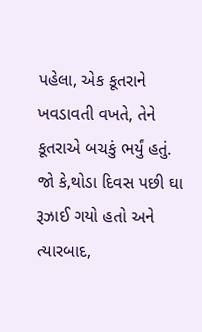પહેલા, એક કૂતરાને ખવડાવતી વખતે, તેને કૂતરાએ બચકું ભર્યું હતું. જો કે,થોડા દિવસ પછી ઘા રૂઝાઈ ગયો હતો અને ત્યારબાદ,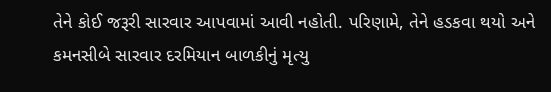તેને કોઈ જરૂરી સારવાર આપવામાં આવી નહોતી. પરિણામે, તેને હડકવા થયો અને કમનસીબે સારવાર દરમિયાન બાળકીનું મૃત્યુ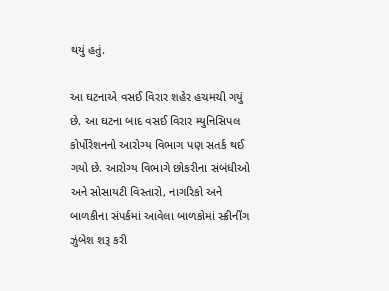થયું હતું.

આ ઘટનાએ વસઈ વિરાર શહેર હચમચી ગયું છે. આ ઘટના બાદ વસઈ વિરાર મ્યુનિસિપલ કોર્પોરેશનનો આરોગ્ય વિભાગ પણ સતર્ક થઈ ગયો છે. આરોગ્ય વિભાગે છોકરીના સંબંધીઓ અને સોસાયટી વિસ્તારો, નાગરિકો અને બાળકીના સંપર્કમાં આવેલા બાળકોમાં સ્ક્રીનીંગ ઝુંબેશ શરૂ કરી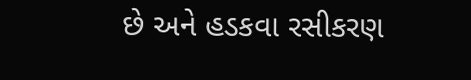છે અને હડકવા રસીકરણ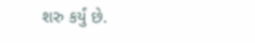શરુ કર્યું છે.